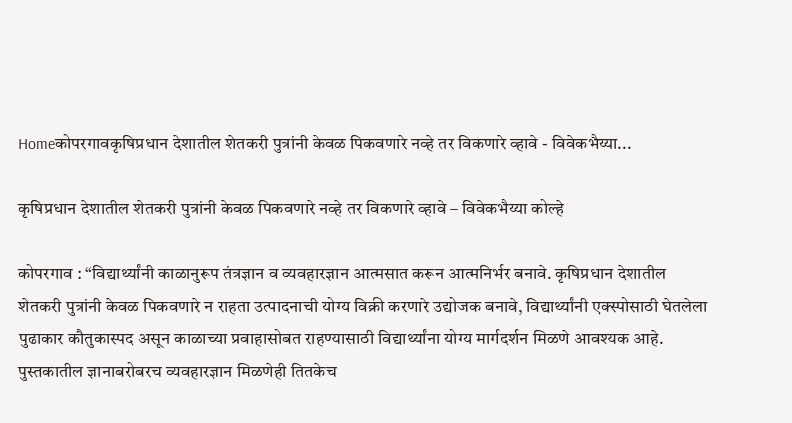Homeकोपरगावकृषिप्रधान देशातील शेतकरी पुत्रांनी केवळ पिकवणारे नव्हे तर विकणारे व्हावे - विवेकभैय्या...

कृषिप्रधान देशातील शेतकरी पुत्रांनी केवळ पिकवणारे नव्हे तर विकणारे व्हावे – विवेकभैय्या कोल्हे

कोपरगाव : “विद्यार्थ्यांनी काळानुरूप तंत्रज्ञान व व्यवहारज्ञान आत्मसात करून आत्मनिर्भर बनावे. कृषिप्रधान देशातील शेतकरी पुत्रांनी केवळ पिकवणारे न राहता उत्पादनाची योग्य विक्री करणारे उद्योजक बनावे, विद्यार्थ्यांनी एक्स्पोसाठी घेतलेला पुढाकार कौतुकास्पद असून काळाच्या प्रवाहासोबत राहण्यासाठी विद्यार्थ्यांना योग्य मार्गदर्शन मिळणे आवश्यक आहे. पुस्तकातील ज्ञानाबरोबरच व्यवहारज्ञान मिळणेही तितकेच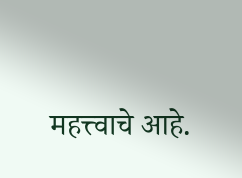महत्त्वाचे आहे.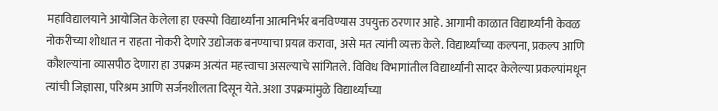महाविद्यालयाने आयोजित केलेला हा एक्स्पो विद्यार्थ्यांना आत्मनिर्भर बनविण्यास उपयुक्त ठरणार आहे. आगामी काळात विद्यार्थ्यांनी केवळ नोकरीच्या शोधात न राहता नोकरी देणारे उद्योजक बनण्याचा प्रयत्न करावा, असे मत त्यांनी व्यक्त केले. विद्यार्थ्यांच्या कल्पना, प्रकल्प आणि कौशल्यांना व्यासपीठ देणारा हा उपक्रम अत्यंत महत्त्वाचा असल्याचे सांगितले. विविध विभागांतील विद्यार्थ्यांनी सादर केलेल्या प्रकल्पांमधून त्यांची जिज्ञासा, परिश्रम आणि सर्जनशीलता दिसून येते. अशा उपक्रमांमुळे विद्यार्थ्यांच्या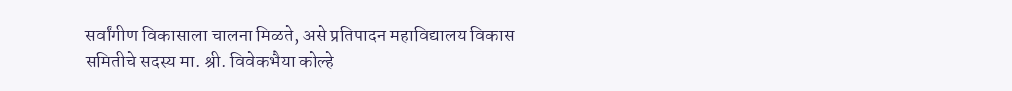सर्वांगीण विकासाला चालना मिळते, असे प्रतिपादन महाविद्यालय विकास समितीचे सदस्य मा. श्री. विवेकभैया कोल्हे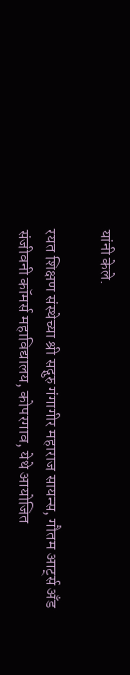यांनी केले.

रयत शिक्षण संस्थेच्या श्री सद्गुरु गंगागीर महाराज सायन्स, गौतम आर्ट्स अँड संजीवनी कॉमर्स महाविद्यालय, कोपरगाव, येथे आयोजित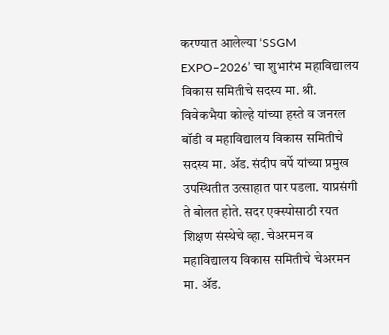करण्यात आलेल्या ‘SSGM EXPO–2026’ चा शुभारंभ महाविद्यालय विकास समितीचे सदस्य मा. श्री. विवेकभैया कोल्हे यांच्या हस्ते व जनरल बॉडी व महाविद्यालय विकास समितीचे सदस्य मा. ॲड. संदीप वर्पे यांच्या प्रमुख उपस्थितीत उत्साहात पार पडला. याप्रसंगी ते बोलत होते. सदर एक्स्पोसाठी रयत शिक्षण संस्थेचे व्हा. चेअरमन व महाविद्यालय विकास समितीचे चेअरमन मा. ॲड.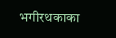भगीरथकाका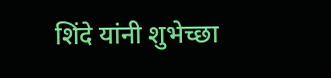शिंदे यांनी शुभेच्छा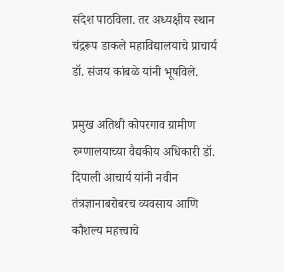संदेश पाठविला. तर अध्यक्षीय स्थान चंद्ररूप डाकले महाविद्यालयाचे प्राचार्य डॉ. संजय कांबळे यांनी भूषविले.

प्रमुख अतिथी कोपरगाव ग्रामीण रुग्णालयाच्या वैद्यकीय अधिकारी डॉ. दिपाली आचार्य यांनी नवीन तंत्रज्ञानाबरोबरच व्यवसाय आणि कौशल्य महत्त्वाचे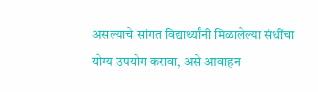असल्याचे सांगत विद्यार्थ्यांनी मिळालेल्या संधींचा योग्य उपयोग करावा, असे आवाहन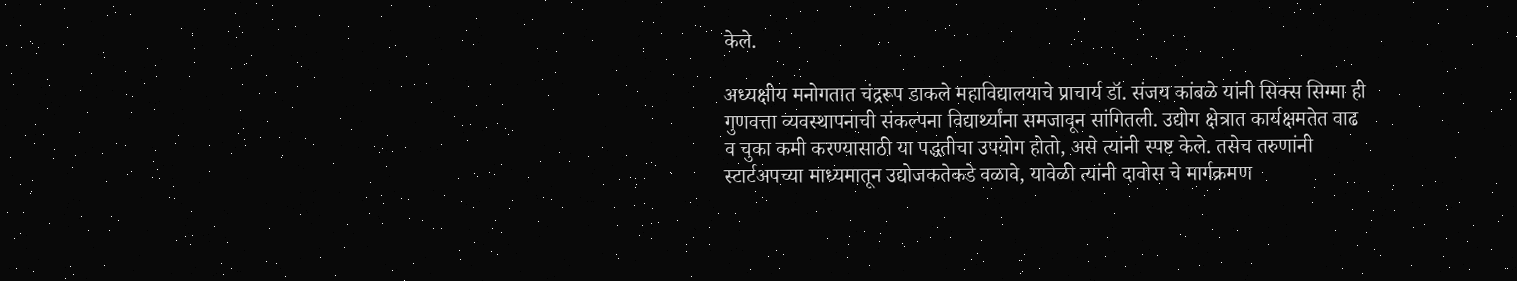केले.

अध्यक्षीय मनोगतात चंद्ररूप डाकले महाविद्यालयाचे प्राचार्य डॉ. संजय कांबळे यांनी सिक्स सिग्मा ही गुणवत्ता व्यवस्थापनाची संकल्पना विद्यार्थ्यांना समजावून सांगितली. उद्योग क्षेत्रात कार्यक्षमतेत वाढ व चुका कमी करण्यासाठी या पद्धतीचा उपयोग होतो, असे त्यांनी स्पष्ट केले. तसेच तरुणांनी स्टार्टअपच्या माध्यमातून उद्योजकतेकडे वळावे, यावेळी त्यांनी दावोस चे मार्गक्रमण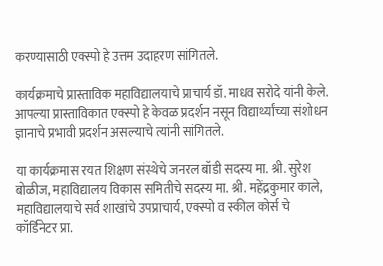करण्यासाठी एक्स्पो हे उत्तम उदाहरण सांगितले.

कार्यक्रमाचे प्रास्ताविक महाविद्यालयाचे प्राचार्य डॉ. माधव सरोदे यांनी केले. आपल्या प्रास्ताविकात एक्स्पो हे केवळ प्रदर्शन नसून विद्यार्थ्यांच्या संशोधन ज्ञानाचे प्रभावी प्रदर्शन असल्याचे त्यांनी सांगितले.

या कार्यक्रमास रयत शिक्षण संस्थेचे जनरल बॉडी सदस्य मा. श्री. सुरेश बोळीज, महाविद्यालय विकास समितीचे सदस्य मा. श्री. महेंद्रकुमार काले, महाविद्यालयाचे सर्व शाखांचे उपप्राचार्य, एक्स्पो व स्कील कोर्स चे कॉर्डिनेटर प्रा.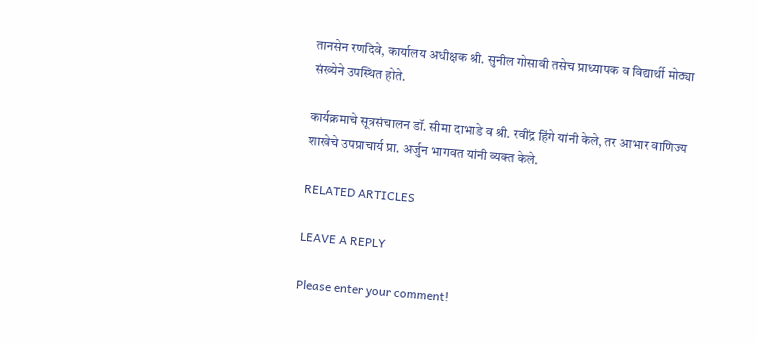तानसेन रणदिवे, कार्यालय अधीक्षक श्री. सुनील गोसावी तसेच प्राध्यापक व विद्यार्थी मोठ्या संख्येने उपस्थित होते.

कार्यक्रमाचे सूत्रसंचालन डॉ. सीमा दाभाडे व श्री. रवींद्र हिंगे यांनी केले, तर आभार वाणिज्य शाखेचे उपप्राचार्य प्रा. अर्जुन भागवत यांनी व्यक्त केले.

RELATED ARTICLES

LEAVE A REPLY

Please enter your comment!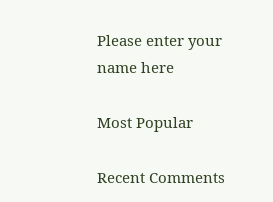Please enter your name here

Most Popular

Recent Comments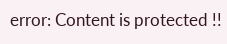error: Content is protected !!